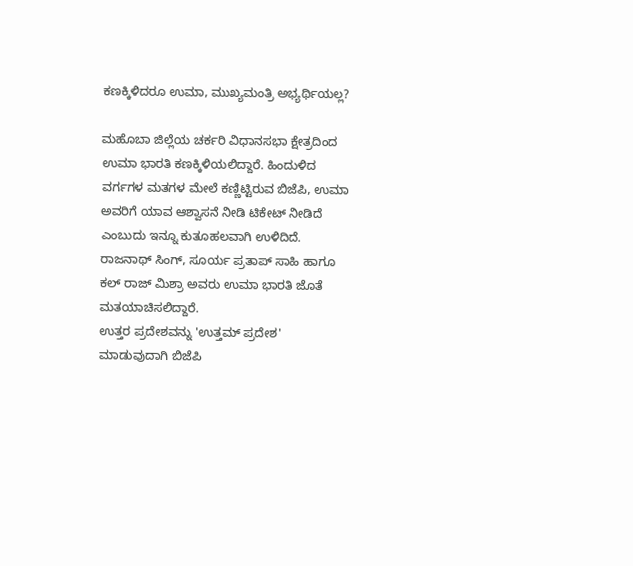ಕಣಕ್ಕಿಳಿದರೂ ಉಮಾ, ಮುಖ್ಯಮಂತ್ರಿ ಅಭ್ಯರ್ಥಿಯಲ್ಲ?

ಮಹೊಬಾ ಜಿಲ್ಲೆಯ ಚರ್ಕರಿ ವಿಧಾನಸಭಾ ಕ್ಷೇತ್ರದಿಂದ ಉಮಾ ಭಾರತಿ ಕಣಕ್ಕಿಳಿಯಲಿದ್ದಾರೆ. ಹಿಂದುಳಿದ ವರ್ಗಗಳ ಮತಗಳ ಮೇಲೆ ಕಣ್ಣಿಟ್ಟಿರುವ ಬಿಜೆಪಿ, ಉಮಾ ಅವರಿಗೆ ಯಾವ ಆಶ್ವಾಸನೆ ನೀಡಿ ಟಿಕೇಟ್ ನೀಡಿದೆ ಎಂಬುದು ಇನ್ನೂ ಕುತೂಹಲವಾಗಿ ಉಳಿದಿದೆ.
ರಾಜನಾಥ್ ಸಿಂಗ್, ಸೂರ್ಯ ಪ್ರತಾಪ್ ಸಾಹಿ ಹಾಗೂ ಕಲ್ ರಾಜ್ ಮಿಶ್ರಾ ಅವರು ಉಮಾ ಭಾರತಿ ಜೊತೆ ಮತಯಾಚಿಸಲಿದ್ದಾರೆ.
ಉತ್ತರ ಪ್ರದೇಶವನ್ನು 'ಉತ್ತಮ್ ಪ್ರದೇಶ' ಮಾಡುವುದಾಗಿ ಬಿಜೆಪಿ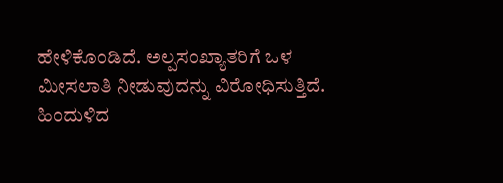ಹೇಳಿಕೊಂಡಿದೆ. ಅಲ್ಪಸಂಖ್ಯಾತರಿಗೆ ಒಳ ಮೀಸಲಾತಿ ನೀಡುವುದನ್ನು ವಿರೋಧಿಸುತ್ತಿದೆ.
ಹಿಂದುಳಿದ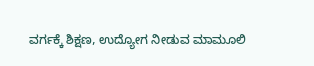ವರ್ಗಕ್ಕೆ ಶಿಕ್ಷಣ, ಉದ್ಯೋಗ ನೀಡುವ ಮಾಮೂಲಿ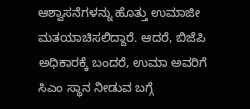ಆಶ್ವಾಸನೆಗಳನ್ನು ಹೊತ್ತು ಉಮಾಜೀ ಮತಯಾಚಿಸಲಿದ್ದಾರೆ. ಆದರೆ, ಬಿಜೆಪಿ ಅಧಿಕಾರಕ್ಕೆ ಬಂದರೆ, ಉಮಾ ಅವರಿಗೆ ಸಿಎಂ ಸ್ಥಾನ ನೀಡುವ ಬಗ್ಗೆ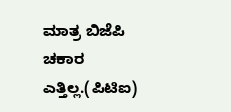ಮಾತ್ರ ಬಿಜೆಪಿ ಚಕಾರ ಎತ್ತಿಲ್ಲ.(ಪಿಟಿಐ)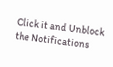Click it and Unblock the Notifications